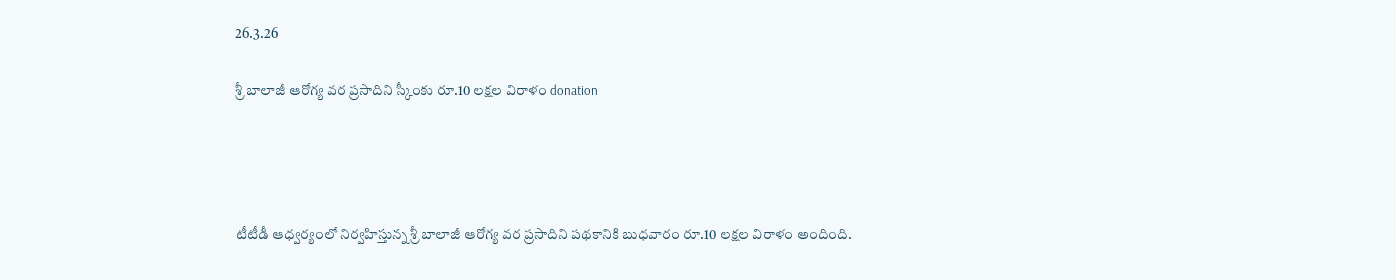26.3.26

శ్రీ బాలాజీ ఆరోగ్య వర ప్రసాదిని స్కీంకు రూ.10 లక్షల విరాళం donation




టీటీడీ ఆధ్వర్యంలో నిర్వహిస్తున్న శ్రీ బాలాజీ ఆరోగ్య వర ప్రసాదిని పథకానికి బుధవారం రూ.10 లక్షల విరాళం అందింది.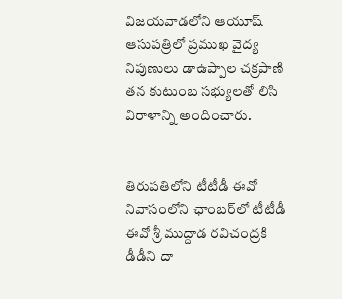విజయవాడలోని ఆయూష్ ఆసుపత్రిలో ప్రముఖ వైద్య నిపుణులు డాఉప్పాల చక్రపాణి  తన కుటుంబ సభ్యులతో లిసి  విరాళాన్ని అందించారు.


తిరుపతిలోని టీటీడీ ఈవో నివాసంలోని ఛాంబర్‌లో టీటీడీ ఈవో శ్రీ ముద్దాడ రవిచంద్రకి  డీడీని దా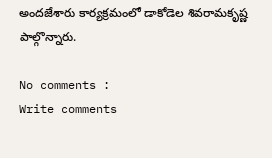అందజేశారు కార్యక్రమంలో డాకోడెల శివరామకృష్ణ  పాల్గొన్నారు.

No comments :
Write comments